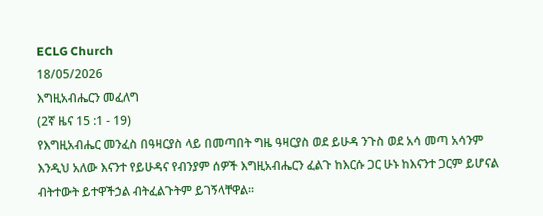ECLG Church
18/05/2026
እግዚአብሔርን መፈለግ
(2ኛ ዜና 15 :1 - 19)
የእግዚአብሔር መንፈስ በዓዛርያስ ላይ በመጣበት ግዜ ዓዛርያስ ወደ ይሁዳ ንጉስ ወደ አሳ መጣ አሳንም እንዲህ አለው እናንተ የይሁዳና የብንያም ሰዎች እግዚአብሔርን ፈልጉ ከእርሱ ጋር ሁኑ ከእናንተ ጋርም ይሆናል ብትተውት ይተዋችኃል ብትፈልጉትም ይገኝላቸዋል።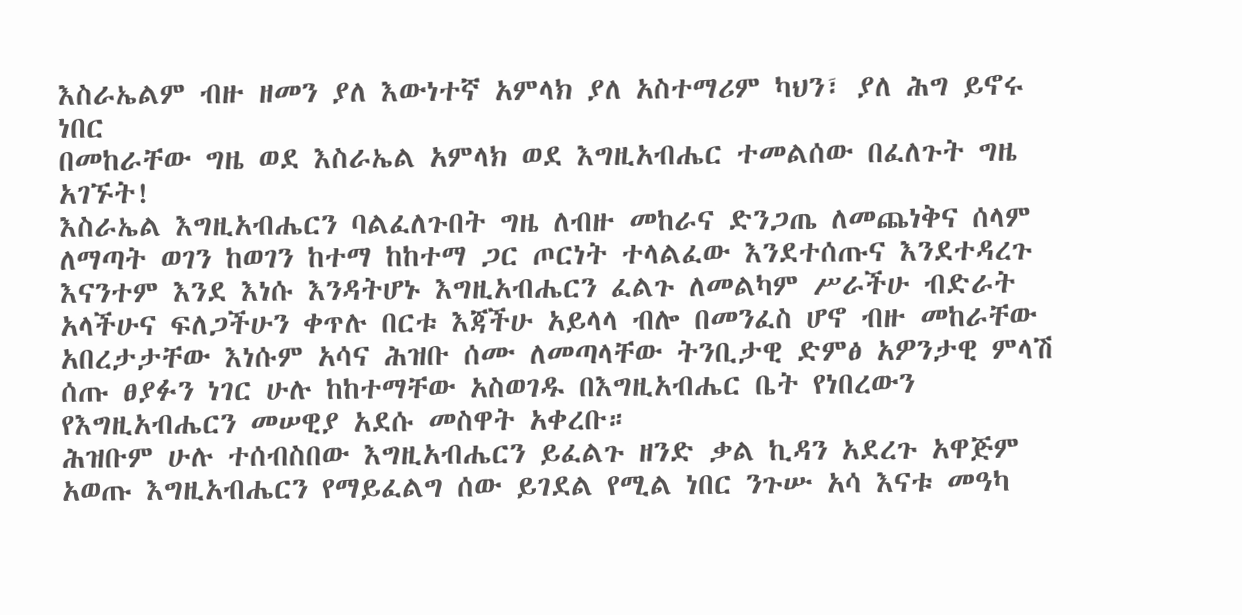እስራኤልም ብዙ ዘመን ያለ እውነተኛ አምላክ ያለ አስተማሪም ካህን፣ ያለ ሕግ ይኖሩ ነበር
በመከራቸው ግዜ ወደ እስራኤል አምላክ ወደ እግዚአብሔር ተመልሰው በፈለጉት ግዜ አገኙት!
እስራኤል እግዚአብሔርን ባልፈለጉበት ግዜ ለብዙ መከራና ድንጋጤ ለመጨነቅና ሰላም ለማጣት ወገን ከወገን ከተማ ከከተማ ጋር ጦርነት ተላልፈው እንደተሰጡና እንደተዳረጉ እናንተም እንደ እነሱ እንዳትሆኑ እግዚአብሔርን ፈልጉ ለመልካም ሥራችሁ ብድራት አላችሁና ፍለጋችሁን ቀጥሉ በርቱ እጃችሁ አይላላ ብሎ በመንፈስ ሆኖ ብዙ መከራቸው አበረታታቸው እነሱም አሳና ሕዝቡ ሰሙ ለመጣላቸው ትንቢታዊ ድምፅ አዎንታዊ ምላሽ ሰጡ ፀያፉን ነገር ሁሉ ከከተማቸው አስወገዱ በእግዚአብሔር ቤት የነበረውን የእግዚአብሔርን መሠዊያ አደሱ መስዋት አቀረቡ።
ሕዝቡም ሁሉ ተሰብስበው እግዚአብሔርን ይፈልጉ ዘንድ ቃል ኪዳን አደረጉ አዋጅም አወጡ እግዚአብሔርን የማይፈልግ ሰው ይገደል የሚል ነበር ንጉሡ አሳ እናቱ መዓካ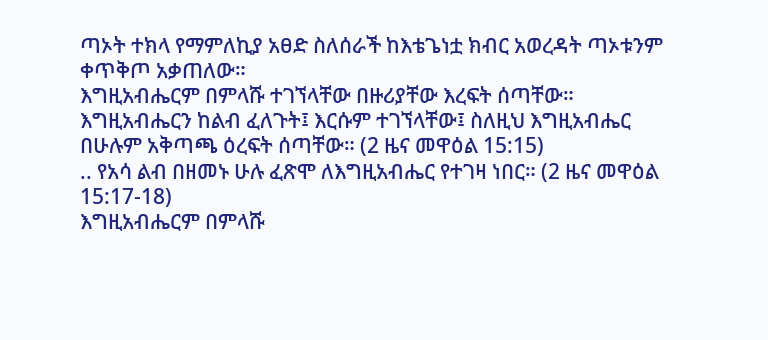ጣኦት ተክላ የማምለኪያ አፀድ ስለሰራች ከእቴጌነቷ ክብር አወረዳት ጣኦቱንም ቀጥቅጦ አቃጠለው።
እግዚአብሔርም በምላሹ ተገኘላቸው በዙሪያቸው እረፍት ሰጣቸው። እግዚአብሔርን ከልብ ፈለጉት፤ እርሱም ተገኘላቸው፤ ስለዚህ እግዚአብሔር በሁሉም አቅጣጫ ዕረፍት ሰጣቸው። (2 ዜና መዋዕል 15:15)
.. የአሳ ልብ በዘመኑ ሁሉ ፈጽሞ ለእግዚአብሔር የተገዛ ነበር። (2 ዜና መዋዕል 15:17-18)
እግዚአብሔርም በምላሹ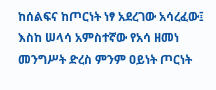ከሰልፍና ከጦርነት ነፃ አደረገው አሳረፈው፤ እስከ ሠላሳ አምስተኛው የአሳ ዘመነ መንግሥት ድረስ ምንም ዐይነት ጦርነት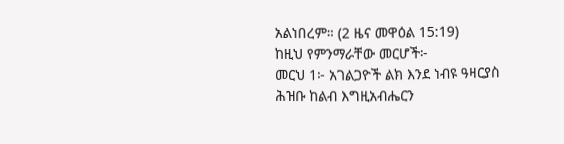አልነበረም። (2 ዜና መዋዕል 15:19)
ከዚህ የምንማራቸው መርሆች፦
መርህ 1፦ አገልጋዮች ልክ እንደ ነብዩ ዓዛርያስ ሕዝቡ ከልብ እግዚአብሔርን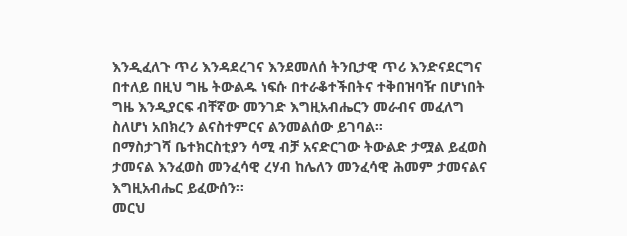እንዲፈለጉ ጥሪ እንዳደረገና እንደመለሰ ትንቢታዊ ጥሪ እንድናደርግና በተለይ በዚህ ግዜ ትውልዱ ነፍሱ በተራቆተችበትና ተቅበዝባዥ በሆነበት ግዜ እንዲያርፍ ብቸኛው መንገድ እግዚአብሔርን መራብና መፈለግ ስለሆነ አበክረን ልናስተምርና ልንመልሰው ይገባል።
በማስታገሻ ቤተክርስቲያን ሳሚ ብቻ አናድርገው ትውልድ ታሟል ይፈወስ ታመናል እንፈወስ መንፈሳዊ ረሃብ ከሌለን መንፈሳዊ ሕመም ታመናልና እግዚአብሔር ይፈውሰን።
መርህ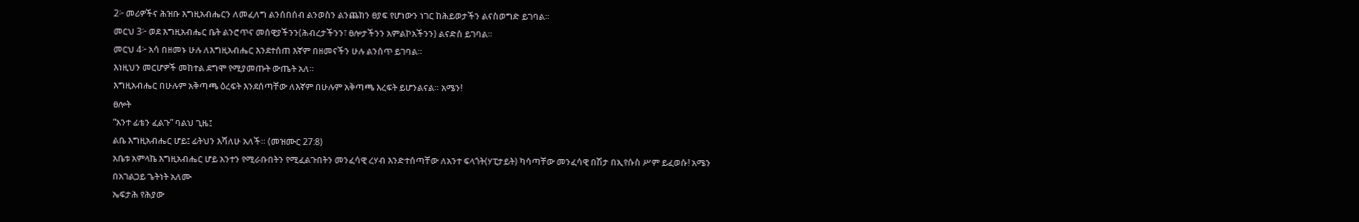2፦ መሪዎችና ሕዝቡ እግዚአብሔርን ለመፈለግ ልንሰበሰብ ልንወስን ልንጨክን ፀያፍ የሆነውን ነገር ከሕይወታችን ልናስወግድ ይገባል።
መርህ 3፦ ወደ እግዚአብሔር ቤት ልንሮጥና መሰዊያችንን(ሕብረታችንን፣ ፀሎታችንን አምልኮአችንን) ልናድስ ይገባል።
መርህ 4፦ አሳ በዘመኑ ሁሉ ለእግዚአብሔር እንደተሰጠ እኛም በዘመናችን ሁሉ ልንሰጥ ይገባል።
እነዚህን መርሆዎች መከተል ደግሞ የሚያመጡት ውጤት አለ።
እግዚአብሔር በሁሉም አቅጣጫ ዕረፍት እንደሰጣቸው ለእኛም በሁሉም አቅጣጫ እረፍት ይሆንልናል። አሜን!
ፀሎት
“አንተ ፊቴን ፈልጉ” ባልህ ጊዜ፤
ልቤ እግዚአብሔር ሆይ፤ ፊትህን እሻለሁ አለች። (መዝሙር 27:8)
አቤቱ አምላኬ እግዚአብሔር ሆይ አንተን የሚራቡበትን የሚፈልጉበትን መንፈሳዊ ረሃብ እንድተሰጣቸው ለአንተ ፍላጎት(ሃፒታይት) ካሳጣቸው መንፈሳዊ በሽታ በኢየሱስ ሥም ይፈወሱ! አሜን
በአገልጋይ ጌትነት አለሙ
ኤፍታሕ የሕያው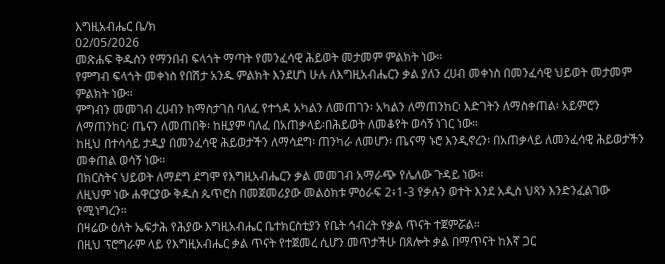እግዚአብሔር ቤ/ክ
02/05/2026
መጽሐፍ ቅዱስን የማንበብ ፍላጎት ማጣት የመንፈሳዊ ሕይወት መታመም ምልክት ነው።
የምግብ ፍላጎት መቀነስ የበሽታ አንዱ ምልክት እንደሆነ ሁሉ ለእግዚአብሔርን ቃል ያለን ረሀብ መቀነስ በመንፈሳዊ ህይወት መታመም ምልክት ነው።
ምግብን መመገብ ረሀብን ከማስታገስ ባለፈ የተጎዳ አካልን ለመጠገን፡ አካልን ለማጠንከር፡ እድገትን ለማስቀጠል፡ አይምሮን ለማጠንከር፡ ጤናን ለመጠበቅ፡ ከዚያም ባለፈ በአጠቃላይ፡በሕይወት ለመቆየት ወሳኝ ነገር ነው።
ከዚህ በተሳሳይ ታዲያ በመንፈሳዊ ሕይወታችን ለማሳደግ፡ ጠንካራ ለመሆን፡ ጤናማ ኑሮ እንዲኖረን፡ በአጠቃላይ ለመንፈሳዊ ሕይወታችን መቀጠል ወሳኝ ነው።
በክርስትና ህይወት ለማደግ ደግሞ የእግዚአብሔርን ቃል መመገብ አማራጭ የሌለው ጉዳይ ነው።
ለዚህም ነው ሐዋርያው ቅዱስ ጴጥሮስ በመጀመሪያው መልዕክቱ ምዕራፍ 2፥1-3 የቃሉን ወተት እንደ አዲስ ህጻን እንድንፈልገው የሚነግረን።
በዛሬው ዕለት ኤፍታሕ የሕያው እግዚአብሔር ቤተክርስቲያን የቤት ኅብረት የቃል ጥናት ተጀምሯል።
በዚህ ፕሮግራም ላይ የእግዚአብሔር ቃል ጥናት የተጀመረ ሲሆን መጥታችሁ በጸሎት ቃል በማጥናት ከእኛ ጋር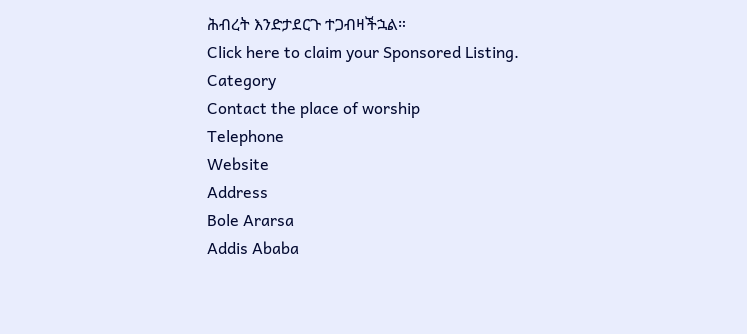ሕብረት እንድታደርጉ ተጋብዛችኋል።
Click here to claim your Sponsored Listing.
Category
Contact the place of worship
Telephone
Website
Address
Bole Ararsa
Addis Ababa